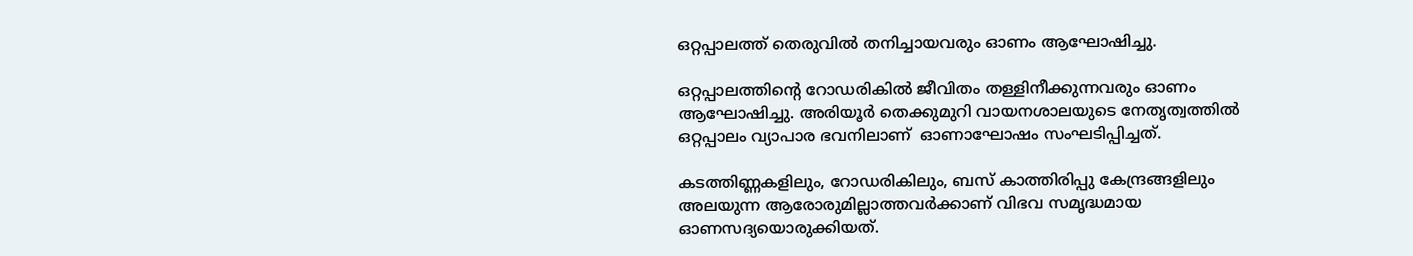ഒറ്റപ്പാലത്ത് തെരുവിൽ തനിച്ചായവരും ഓണം ആഘോഷിച്ചു.

ഒറ്റപ്പാലത്തിൻ്റെ റോഡരികിൽ ജീവിതം തള്ളിനീക്കുന്നവരും ഓണം ആഘോഷിച്ചു. അരിയൂർ തെക്കുമുറി വായനശാലയുടെ നേതൃത്വത്തിൽ ഒറ്റപ്പാലം വ്യാപാര ഭവനിലാണ്  ഓണാഘോഷം സംഘടിപ്പിച്ചത്.

കടത്തിണ്ണകളിലും, റോഡരികിലും, ബസ് കാത്തിരിപ്പു കേന്ദ്രങ്ങളിലും അലയുന്ന ആരോരുമില്ലാത്തവർക്കാണ് വിഭവ സമൃദ്ധമായ ഓണസദ്യയൊരുക്കിയത്.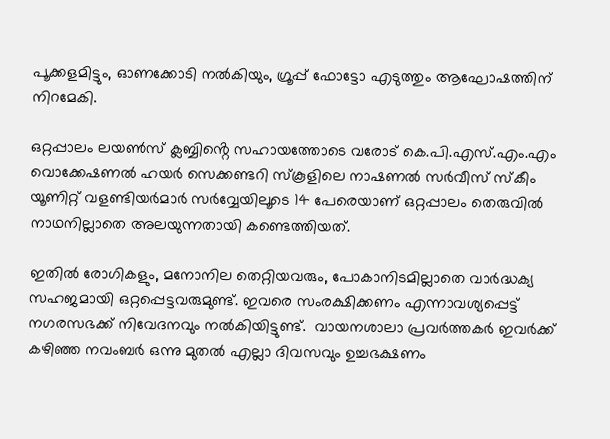പൂക്കളമിട്ടും, ഓണക്കോടി നൽകിയും, ഗ്രൂപ്പ് ഫോട്ടോ എടുത്തും ആഘോഷത്തിന് നിറമേകി.

ഒറ്റപ്പാലം ലയൺസ് ക്ലബ്ബിൻ്റെ സഹായത്തോടെ വരോട് കെ.പി.എസ്.എം.എം വൊക്കേഷണൽ ഹയർ സെക്കണ്ടറി സ്കൂളിലെ നാഷണൽ സർവീസ് സ്കീം യൂണിറ്റ് വളണ്ടിയർമാർ സർവ്വേയിലൂടെ 14 പേരെയാണ് ഒറ്റപ്പാലം തെരുവിൽ നാഥനില്ലാതെ അലയുന്നതായി കണ്ടെത്തിയത്.

ഇതിൽ രോഗികളും, മനോനില തെറ്റിയവരും, പോകാനിടമില്ലാതെ വാർദ്ധക്യ സഹജമായി ഒറ്റപ്പെട്ടവരുമുണ്ട്. ഇവരെ സംരക്ഷിക്കണം എന്നാവശ്യപ്പെട്ട് നഗരസഭക്ക് നിവേദനവും നൽകിയിട്ടുണ്ട്.  വായനശാലാ പ്രവർത്തകർ ഇവർക്ക് കഴിഞ്ഞ നവംബർ ഒന്നു മുതൽ എല്ലാ ദിവസവും ഉച്ചഭക്ഷണം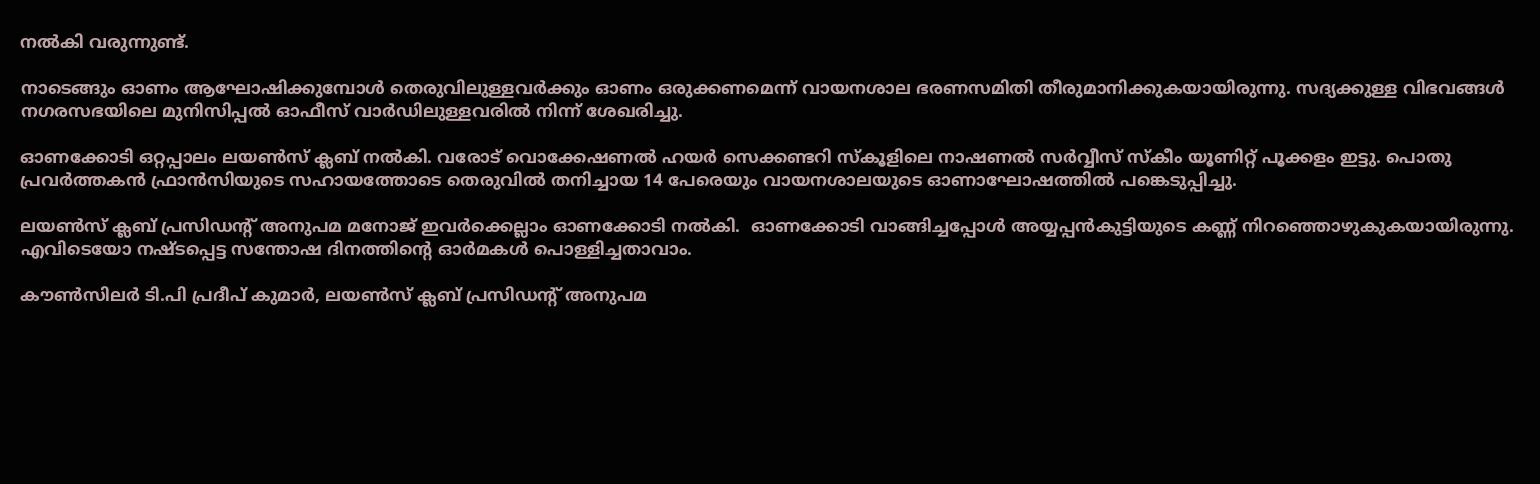നൽകി വരുന്നുണ്ട്.

നാടെങ്ങും ഓണം ആഘോഷിക്കുമ്പോൾ തെരുവിലുള്ളവർക്കും ഓണം ഒരുക്കണമെന്ന് വായനശാല ഭരണസമിതി തീരുമാനിക്കുകയായിരുന്നു. സദ്യക്കുള്ള വിഭവങ്ങൾ നഗരസഭയിലെ മുനിസിപ്പൽ ഓഫീസ് വാർഡിലുള്ളവരിൽ നിന്ന് ശേഖരിച്ചു.

ഓണക്കോടി ഒറ്റപ്പാലം ലയൺസ് ക്ലബ് നൽകി. വരോട് വൊക്കേഷണൽ ഹയർ സെക്കണ്ടറി സ്കൂളിലെ നാഷണൽ സർവ്വീസ് സ്കീം യൂണിറ്റ് പൂക്കളം ഇട്ടു. പൊതു പ്രവർത്തകൻ ഫ്രാൻസിയുടെ സഹായത്തോടെ തെരുവിൽ തനിച്ചായ 14 പേരെയും വായനശാലയുടെ ഓണാഘോഷത്തിൽ പങ്കെടുപ്പിച്ചു.

ലയൺസ് ക്ലബ് പ്രസിഡൻ്റ് അനുപമ മനോജ് ഇവർക്കെല്ലാം ഓണക്കോടി നൽകി.  ഓണക്കോടി വാങ്ങിച്ചപ്പോൾ അയ്യപ്പൻകുട്ടിയുടെ കണ്ണ് നിറഞ്ഞൊഴുകുകയായിരുന്നു. എവിടെയോ നഷ്ടപ്പെട്ട സന്തോഷ ദിനത്തിൻ്റെ ഓർമകൾ പൊള്ളിച്ചതാവാം.

കൗൺസിലർ ടി.പി പ്രദീപ് കുമാർ, ലയൺസ് ക്ലബ് പ്രസിഡൻ്റ് അനുപമ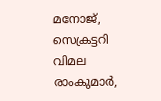മനോജ്, സെക്രട്ടറി വിമല രാംകുമാർ,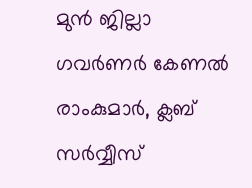മുൻ ജില്ലാ ഗവർണർ കേണൽ രാംകുമാർ, ക്ലബ് സർവ്വീസ്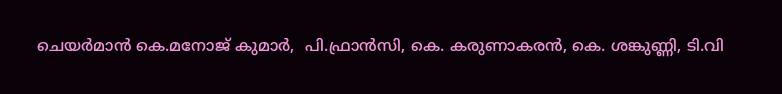ചെയർമാൻ കെ.മനോജ് കുമാർ,  പി.ഫ്രാൻസി, കെ. കരുണാകരൻ, കെ. ശങ്കുണ്ണി, ടി.വി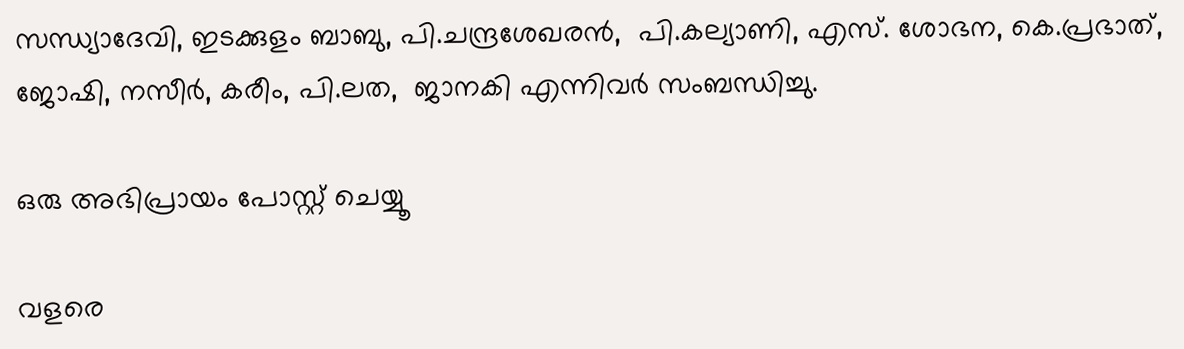സന്ധ്യാദേവി, ഇടക്കുളം ബാബു, പി.ചന്ദ്രശേഖരൻ,  പി.കല്യാണി, എസ്. ശോഭന, കെ.പ്രഭാത്, ജോഷി, നസീർ, കരീം, പി.ലത,  ജാനകി എന്നിവർ സംബന്ധിച്ചു.

ഒരു അഭിപ്രായം പോസ്റ്റ് ചെയ്യൂ

വളരെ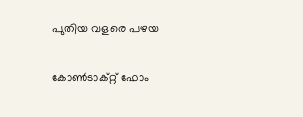പുതിയ വളരെ പഴയ

കോൺടാക്റ്റ് ഫോം